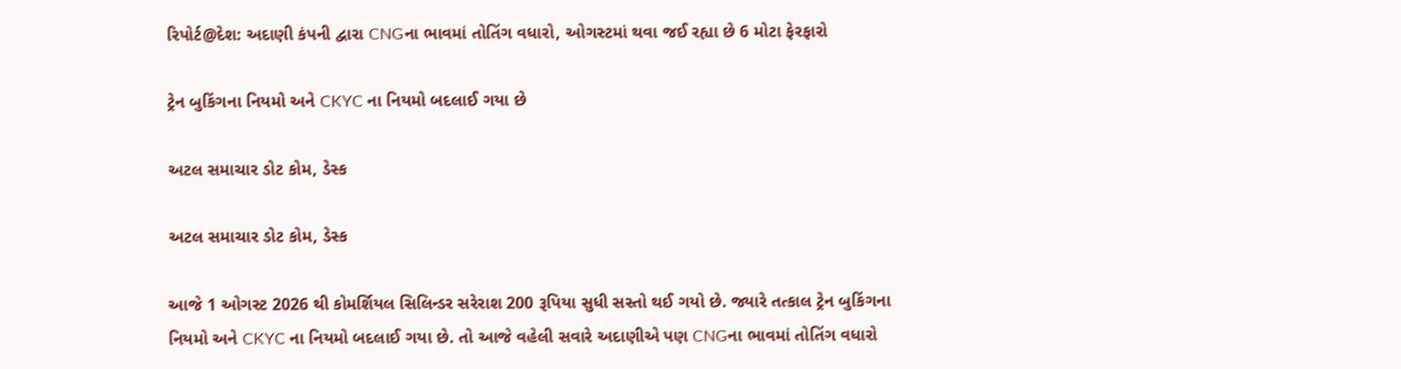રિપોર્ટ@દેશ: અદાણી કંપની દ્વારા CNGના ભાવમાં તોતિંગ વધારો, ઓગસ્ટમાં થવા જઈ રહ્યા છે 6 મોટા ફેરફારો

ટ્રેન બુકિંગના નિયમો અને CKYC ના નિયમો બદલાઈ ગયા છે

અટલ સમાચાર ડોટ કોમ, ડેસ્ક

અટલ સમાચાર ડોટ કોમ, ડેસ્ક

આજે 1 ઓગસ્ટ 2026 થી કોમર્શિયલ સિલિન્ડર સરેરાશ 200 રૂપિયા સુધી સસ્તો થઈ ગયો છે. જ્યારે તત્કાલ ટ્રેન બુકિંગના નિયમો અને CKYC ના નિયમો બદલાઈ ગયા છે. તો આજે વહેલી સવારે અદાણીએ પણ CNGના ભાવમાં તોતિંગ વધારો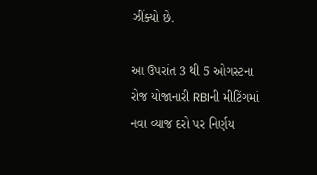ઝીંક્યો છે.

આ ઉપરાંત 3 થી 5 ઓગસ્ટના રોજ યોજાનારી RBIની મીટિંગમાં નવા વ્યાજ દરો પર નિર્ણય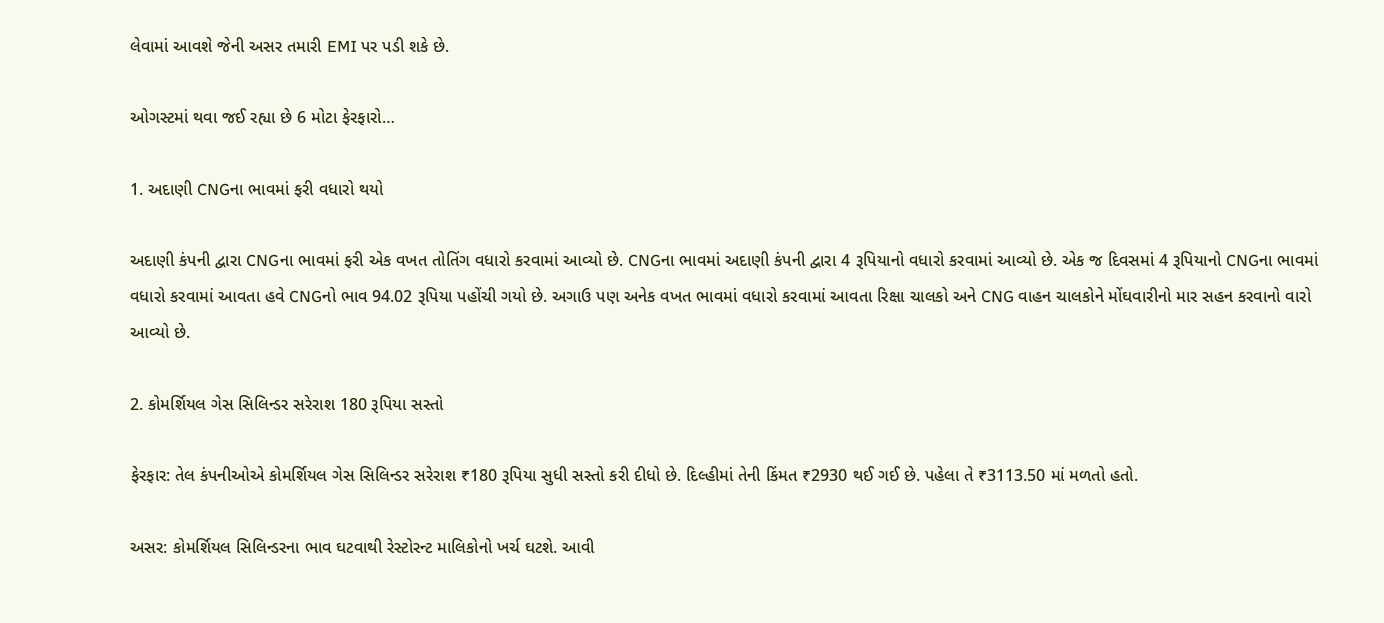લેવામાં આવશે જેની અસર તમારી EMI પર પડી શકે છે.

ઓગસ્ટમાં થવા જઈ રહ્યા છે 6 મોટા ફેરફારો…

1. અદાણી CNGના ભાવમાં ફરી વધારો થયો

અદાણી કંપની દ્વારા CNGના ભાવમાં ફરી એક વખત તોતિંગ વધારો કરવામાં આવ્યો છે. CNGના ભાવમાં અદાણી કંપની દ્વારા 4 રૂપિયાનો વધારો કરવામાં આવ્યો છે. એક જ દિવસમાં 4 રૂપિયાનો CNGના ભાવમાં વધારો કરવામાં આવતા હવે CNGનો ભાવ 94.02 રૂપિયા પહોંચી ગયો છે. અગાઉ પણ અનેક વખત ભાવમાં વધારો કરવામાં આવતા રિક્ષા ચાલકો અને CNG વાહન ચાલકોને મોંઘવારીનો માર સહન કરવાનો વારો આવ્યો છે.

2. કોમર્શિયલ ગેસ સિલિન્ડર સરેરાશ 180 રૂપિયા સસ્તો

ફેરફાર: તેલ કંપનીઓએ કોમર્શિયલ ગેસ સિલિન્ડર સરેરાશ ₹180 રૂપિયા સુધી સસ્તો કરી દીધો છે. દિલ્હીમાં તેની કિંમત ₹2930 થઈ ગઈ છે. પહેલા તે ₹3113.50 માં મળતો હતો.

અસર: કોમર્શિયલ સિલિન્ડરના ભાવ ઘટવાથી રેસ્ટોરન્ટ માલિકોનો ખર્ચ ઘટશે. આવી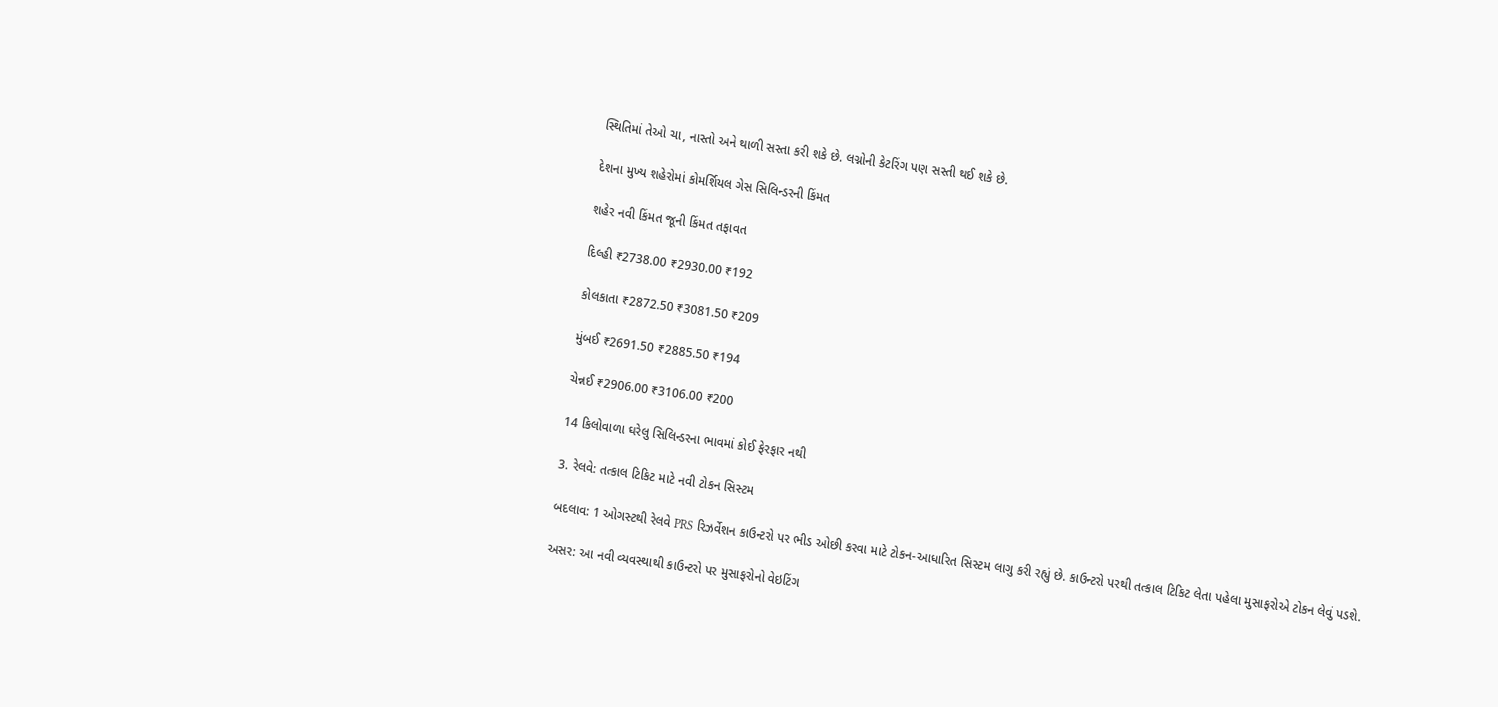સ્થિતિમાં તેઓ ચા, નાસ્તો અને થાળી સસ્તા કરી શકે છે. લગ્નોની કેટરિંગ પણ સસ્તી થઈ શકે છે.

દેશના મુખ્ય શહેરોમાં કોમર્શિયલ ગેસ સિલિન્ડરની કિંમત

શહેર નવી કિંમત જૂની કિંમત તફાવત

દિલ્હી ₹2738.00 ₹2930.00 ₹192

કોલકાતા ₹2872.50 ₹3081.50 ₹209

મુંબઈ ₹2691.50 ₹2885.50 ₹194

ચેન્નઈ ₹2906.00 ₹3106.00 ₹200

14 કિલોવાળા ઘરેલુ સિલિન્ડરના ભાવમાં કોઈ ફેરફાર નથી

3. રેલવે: તત્કાલ ટિકિટ માટે નવી ટોકન સિસ્ટમ

બદલાવ: 1 ઓગસ્ટથી રેલવે PRS રિઝર્વેશન કાઉન્ટરો પર ભીડ ઓછી કરવા માટે ટોકન-આધારિત સિસ્ટમ લાગુ કરી રહ્યું છે. કાઉન્ટરો પરથી તત્કાલ ટિકિટ લેતા પહેલા મુસાફરોએ ટોકન લેવું પડશે.

અસર: આ નવી વ્યવસ્થાથી કાઉન્ટરો પર મુસાફરોનો વેઇટિંગ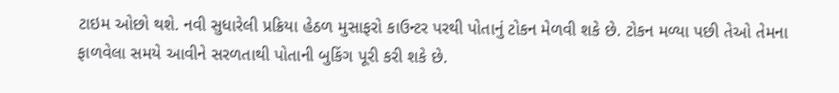ટાઇમ ઓછો થશે. નવી સુધારેલી પ્રક્રિયા હેઠળ મુસાફરો કાઉન્ટર પરથી પોતાનું ટોકન મેળવી શકે છે. ટોકન મળ્યા પછી તેઓ તેમના ફાળવેલા સમયે આવીને સરળતાથી પોતાની બુકિંગ પૂરી કરી શકે છે.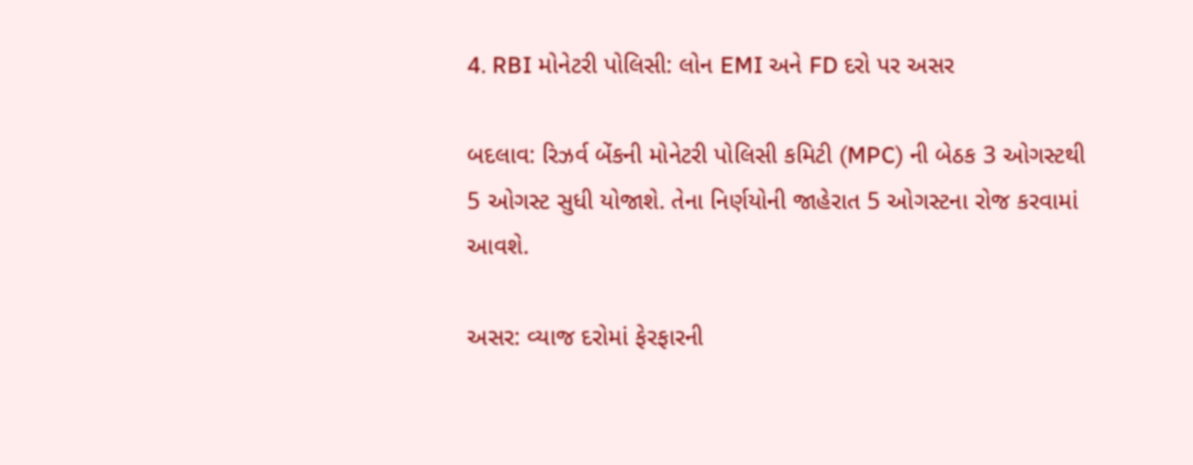4. RBI મોનેટરી પોલિસી: લોન EMI અને FD દરો પર અસર

બદલાવ: રિઝર્વ બેંકની મોનેટરી પોલિસી કમિટી (MPC) ની બેઠક 3 ઓગસ્ટથી 5 ઓગસ્ટ સુધી યોજાશે. તેના નિર્ણયોની જાહેરાત 5 ઓગસ્ટના રોજ કરવામાં આવશે.

અસર: વ્યાજ દરોમાં ફેરફારની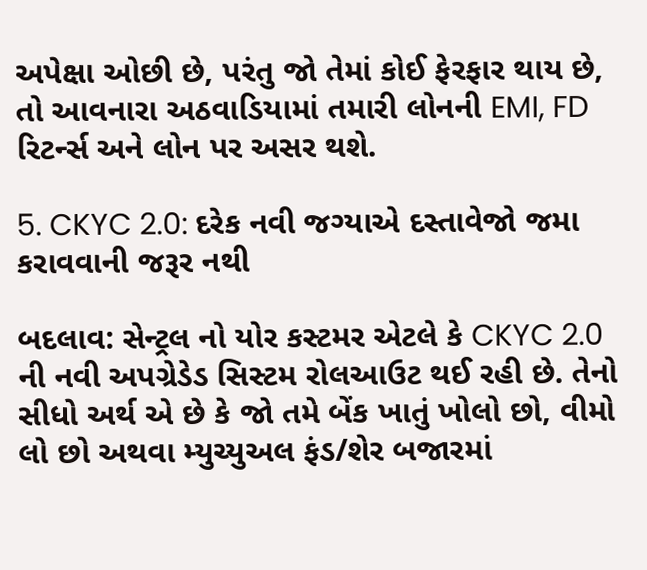અપેક્ષા ઓછી છે, પરંતુ જો તેમાં કોઈ ફેરફાર થાય છે, તો આવનારા અઠવાડિયામાં તમારી લોનની EMI, FD રિટર્ન્સ અને લોન પર અસર થશે.

5. CKYC 2.0: દરેક નવી જગ્યાએ દસ્તાવેજો જમા કરાવવાની જરૂર નથી

બદલાવ: સેન્ટ્રલ નો યોર કસ્ટમર એટલે કે CKYC 2.0 ની નવી અપગ્રેડેડ સિસ્ટમ રોલઆઉટ થઈ રહી છે. તેનો સીધો અર્થ એ છે કે જો તમે બેંક ખાતું ખોલો છો, વીમો લો છો અથવા મ્યુચ્યુઅલ ફંડ/શેર બજારમાં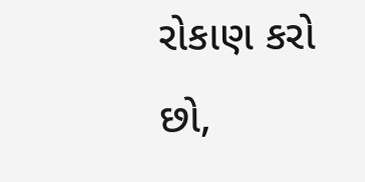રોકાણ કરો છો,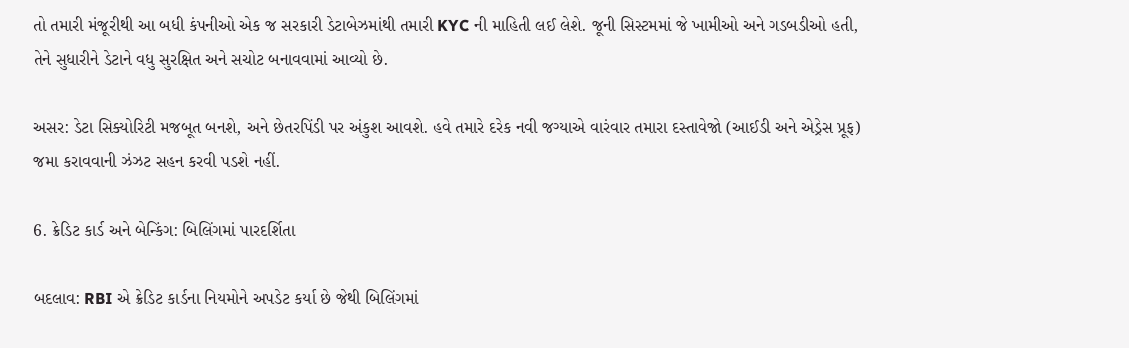તો તમારી મંજૂરીથી આ બધી કંપનીઓ એક જ સરકારી ડેટાબેઝમાંથી તમારી KYC ની માહિતી લઈ લેશે. જૂની સિસ્ટમમાં જે ખામીઓ અને ગડબડીઓ હતી, તેને સુધારીને ડેટાને વધુ સુરક્ષિત અને સચોટ બનાવવામાં આવ્યો છે.

અસર: ડેટા સિક્યોરિટી મજબૂત બનશે, અને છેતરપિંડી પર અંકુશ આવશે. હવે તમારે દરેક નવી જગ્યાએ વારંવાર તમારા દસ્તાવેજો (આઈડી અને એડ્રેસ પ્રૂફ) જમા કરાવવાની ઝંઝટ સહન કરવી પડશે નહીં.

6. ક્રેડિટ કાર્ડ અને બેન્કિંગ: બિલિંગમાં પારદર્શિતા

બદલાવ: RBI એ ક્રેડિટ કાર્ડના નિયમોને અપડેટ કર્યા છે જેથી બિલિંગમાં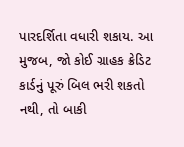પારદર્શિતા વધારી શકાય. આ મુજબ, જો કોઈ ગ્રાહક ક્રેડિટ કાર્ડનું પૂરું બિલ ભરી શકતો નથી, તો બાકી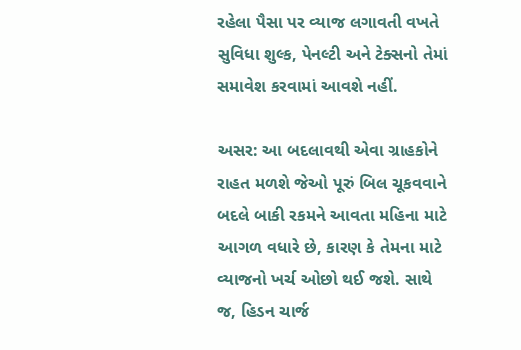રહેલા પૈસા પર વ્યાજ લગાવતી વખતે સુવિધા શુલ્ક, પેનલ્ટી અને ટેક્સનો તેમાં સમાવેશ કરવામાં આવશે નહીં.

અસર: આ બદલાવથી એવા ગ્રાહકોને રાહત મળશે જેઓ પૂરું બિલ ચૂકવવાને બદલે બાકી રકમને આવતા મહિના માટે આગળ વધારે છે, કારણ કે તેમના માટે વ્યાજનો ખર્ચ ઓછો થઈ જશે. સાથે જ, હિડન ચાર્જ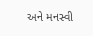અને મનસ્વી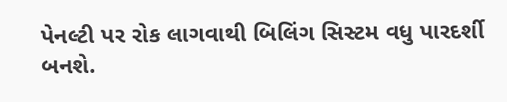પેનલ્ટી પર રોક લાગવાથી બિલિંગ સિસ્ટમ વધુ પારદર્શી બનશે.